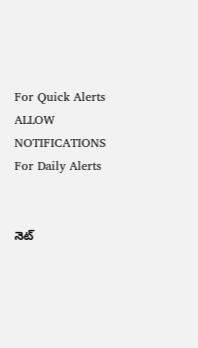For Quick Alerts
ALLOW NOTIFICATIONS
For Daily Alerts


నెట్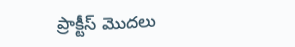ప్రాక్టీస్ మొదలు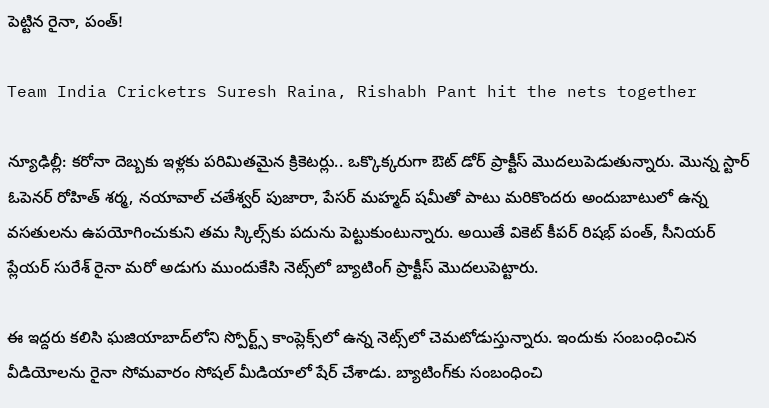పెట్టిన రైనా, పంత్!

Team India Cricketrs Suresh Raina, Rishabh Pant hit the nets together

న్యూఢిల్లీ: కరోనా దెబ్బకు ఇళ్లకు పరిమితమైన క్రికెటర్లు.. ఒక్కొక్కరుగా ఔట్ డోర్ ప్రాక్టీస్ మొదలుపెడుతున్నారు. మొన్న స్టార్ ఓపెనర్ రోహిత్ శర్మ, నయావాల్ చతేశ్వర్ పుజారా, పేసర్ మహ్మద్ షమీతో పాటు మరికొందరు అందుబాటులో ఉన్న వసతులను ఉపయోగించుకుని తమ స్కిల్స్‌కు పదును పెట్టుకుంటున్నారు. అయితే వికెట్ కీపర్‌ రిషభ్ పంత్, సీనియర్ ప్లేయర్ సురేశ్ రైనా మరో అడుగు ముందుకేసి నెట్స్‌లో బ్యాటింగ్ ప్రాక్టీస్ మొదలుపెట్టారు.

ఈ ఇద్దరు కలిసి ఘజియాబాద్‌లోని స్పోర్ట్స్ కాంప్లెక్స్‌లో ఉన్న నెట్స్‌లో చెమటోడుస్తున్నారు. ఇందుకు సంబంధించిన వీడియోలను రైనా సోమవారం సోషల్ మీడియాలో షేర్ చేశాడు. బ్యాటింగ్‌కు సంబంధించి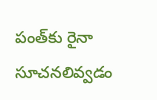పంత్‌కు రైనా సూచనలివ్వడం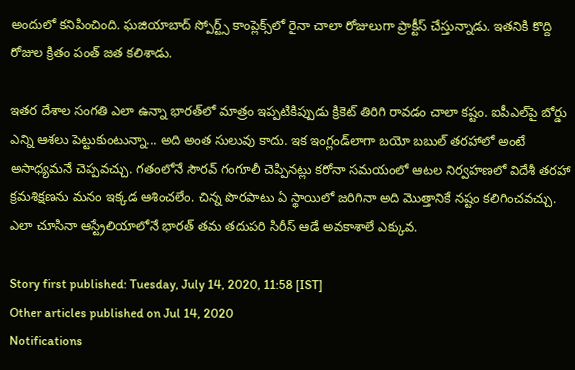అందులో కనిపించింది. ఘజియాబాద్ స్పోర్ట్స్ కాంప్లెక్స్‌లో రైనా చాలా రోజులుగా ప్రాక్టీస్ చేస్తున్నాడు. ఇతనికి కొద్ది రోజుల క్రితం పంత్ జత కలిశాడు.

ఇతర దేశాల సంగతి ఎలా ఉన్నా భారత్‌లో మాత్రం ఇప్పటికిప్పుడు క్రికెట్‌ తిరిగి రావడం చాలా కష్టం. ఐపీఎల్‌పై బోర్డు ఎన్ని ఆశలు పెట్టుకుంటున్నా... అది అంత సులువు కాదు. ఇక ఇంగ్లండ్‌లాగా బయో బబుల్‌ తరహాలో అంటే అసాధ్యమనే చెప్పవచ్చు. గతంలోనే సౌరవ్‌ గంగూలీ చెప్పినట్లు కరోనా సమయంలో ఆటల నిర్వహణలో విదేశీ తరహా క్రమశిక్షణను మనం ఇక్కడ ఆశించలేం. చిన్న పొరపాటు ఏ స్థాయిలో జరిగినా అది మొత్తానికే నష్టం కలిగించవచ్చు. ఎలా చూసినా ఆస్ట్రేలియాలోనే భారత్‌ తమ తదుపరి సిరీస్‌ ఆడే అవకాశాలే ఎక్కువ.

Story first published: Tuesday, July 14, 2020, 11:58 [IST]
Other articles published on Jul 14, 2020
Notifications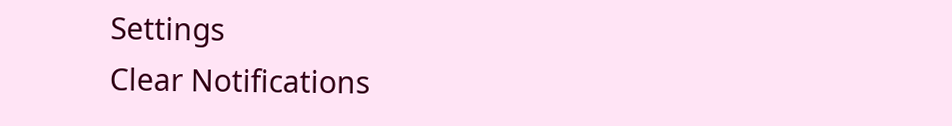Settings
Clear Notifications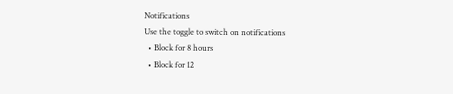Notifications
Use the toggle to switch on notifications
  • Block for 8 hours
  • Block for 12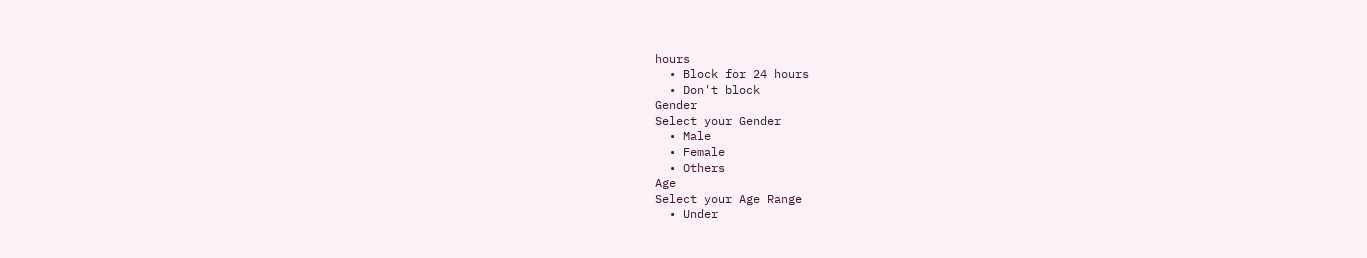hours
  • Block for 24 hours
  • Don't block
Gender
Select your Gender
  • Male
  • Female
  • Others
Age
Select your Age Range
  • Under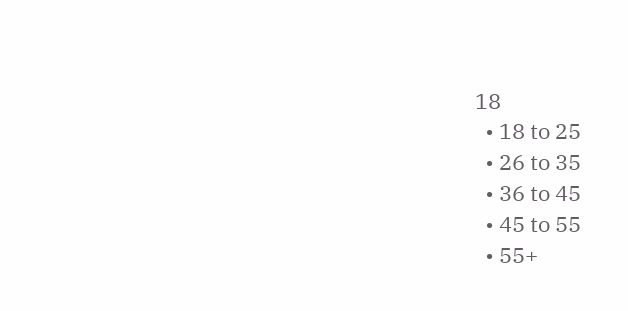18
  • 18 to 25
  • 26 to 35
  • 36 to 45
  • 45 to 55
  • 55+